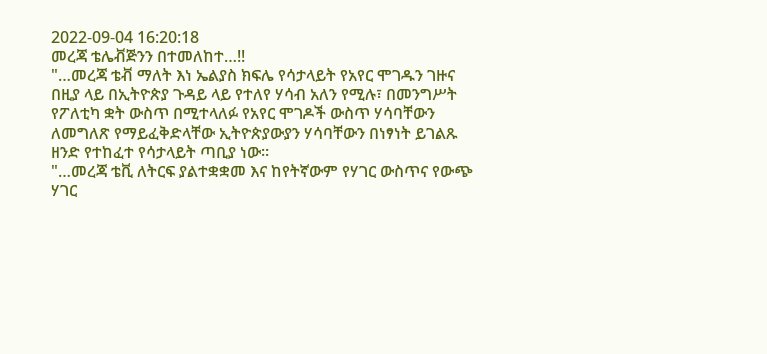2022-09-04 16:20:18
መረጃ ቴሌቭጅንን በተመለከተ…!!
"…መረጃ ቴቭ ማለት እነ ኤልያስ ክፍሌ የሳታላይት የአየር ሞገዱን ገዙና በዚያ ላይ በኢትዮጵያ ጉዳይ ላይ የተለየ ሃሳብ አለን የሚሉ፣ በመንግሥት የፖለቲካ ቋት ውስጥ በሚተላለፉ የአየር ሞገዶች ውስጥ ሃሳባቸውን ለመግለጽ የማይፈቅድላቸው ኢትዮጵያውያን ሃሳባቸውን በነፃነት ይገልጹ ዘንድ የተከፈተ የሳታላይት ጣቢያ ነው።
"…መረጃ ቴቪ ለትርፍ ያልተቋቋመ እና ከየትኛውም የሃገር ውስጥና የውጭ ሃገር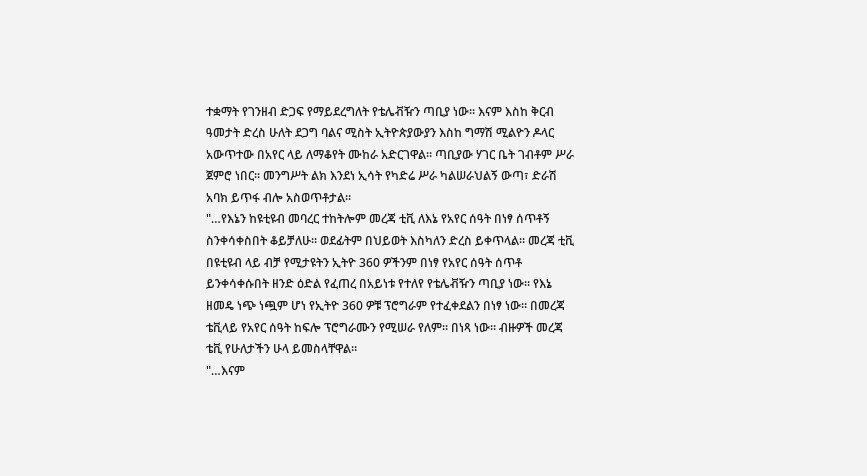ተቋማት የገንዘብ ድጋፍ የማይደረግለት የቴሌቭዥን ጣቢያ ነው። እናም እስከ ቅርብ ዓመታት ድረስ ሁለት ደጋግ ባልና ሚስት ኢትዮጵያውያን እስከ ግማሽ ሚልዮን ዶላር አውጥተው በአየር ላይ ለማቆየት ሙከራ አድርገዋል። ጣቢያው ሃገር ቤት ገብቶም ሥራ ጀምሮ ነበር። መንግሥት ልክ እንደነ ኢሳት የካድሬ ሥራ ካልሠራህልኝ ውጣ፣ ድራሽ አባክ ይጥፋ ብሎ አስወጥቶታል።
"…የእኔን ከዩቲዩብ መባረር ተከትሎም መረጃ ቲቪ ለእኔ የአየር ሰዓት በነፃ ሰጥቶኝ ስንቀሳቀስበት ቆይቻለሁ። ወደፊትም በህይወት እስካለን ድረስ ይቀጥላል። መረጃ ቲቪ በዩቲዩብ ላይ ብቻ የሚታዩትን ኢትዮ 360 ዎችንም በነፃ የአየር ሰዓት ሰጥቶ ይንቀሳቀሱበት ዘንድ ዕድል የፈጠረ በአይነቱ የተለየ የቴሌቭዥን ጣቢያ ነው። የእኔ ዘመዴ ነጭ ነጯም ሆነ የኢትዮ 360 ዎቹ ፕሮግራም የተፈቀደልን በነፃ ነው። በመረጃ ቴቪላይ የአየር ሰዓት ከፍሎ ፕሮግራሙን የሚሠራ የለም። በነጻ ነው። ብዙዎች መረጃ ቴቪ የሁለታችን ሁላ ይመስላቸዋል።
"…እናም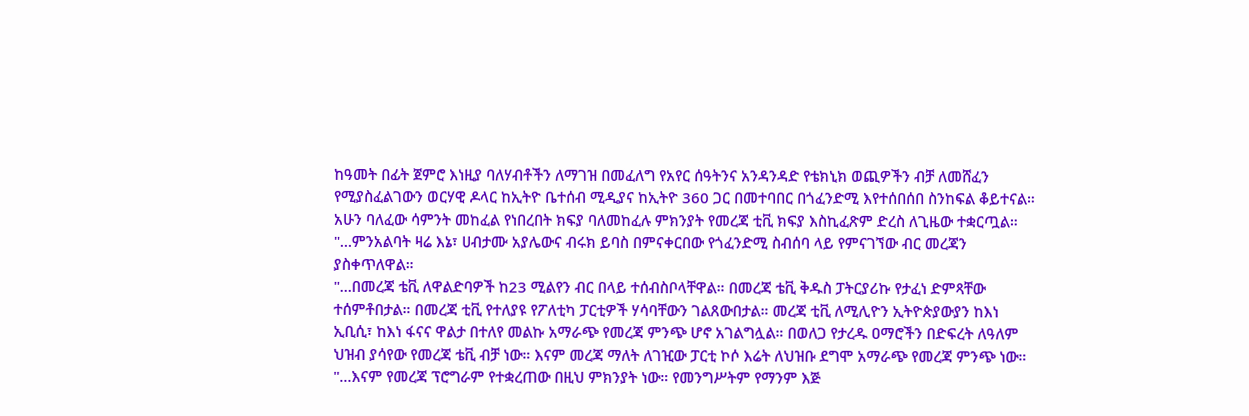ከዓመት በፊት ጀምሮ እነዚያ ባለሃብቶችን ለማገዝ በመፈለግ የአየር ሰዓትንና አንዳንዳድ የቴክኒክ ወጪዎችን ብቻ ለመሸፈን የሚያስፈልገውን ወርሃዊ ዶላር ከኢትዮ ቤተሰብ ሚዲያና ከኢትዮ 360 ጋር በመተባበር በጎፈንድሚ እየተሰበሰበ ስንከፍል ቆይተናል። አሁን ባለፈው ሳምንት መከፈል የነበረበት ክፍያ ባለመከፈሉ ምክንያት የመረጃ ቲቪ ክፍያ እስኪፈጽም ድረስ ለጊዜው ተቋርጧል።
"…ምንአልባት ዛሬ እኔ፣ ሀብታሙ አያሌውና ብሩክ ይባስ በምናቀርበው የጎፈንድሚ ስብሰባ ላይ የምናገኘው ብር መረጃን ያስቀጥለዋል።
"…በመረጃ ቴቪ ለዋልድባዎች ከ23 ሚልየን ብር በላይ ተሰብስቦላቸዋል። በመረጃ ቴቪ ቅዱስ ፓትርያሪኩ የታፈነ ድምጻቸው ተሰምቶበታል። በመረጃ ቲቪ የተለያዩ የፖለቲካ ፓርቲዎች ሃሳባቸውን ገልጸውበታል። መረጃ ቲቪ ለሚሊዮን ኢትዮጵያውያን ከእነ ኢቢሲ፣ ከእነ ፋናና ዋልታ በተለየ መልኩ አማራጭ የመረጃ ምንጭ ሆኖ አገልግሏል። በወለጋ የታረዱ ዐማሮችን በድፍረት ለዓለም ህዝብ ያሳየው የመረጃ ቴቪ ብቻ ነው። እናም መረጃ ማለት ለገዢው ፓርቲ ኮሶ እሬት ለህዝቡ ደግሞ አማራጭ የመረጃ ምንጭ ነው።
"…እናም የመረጃ ፕሮግራም የተቋረጠው በዚህ ምክንያት ነው። የመንግሥትም የማንም እጅ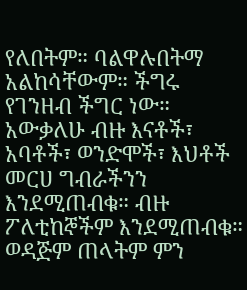የለበትም። ባልዋሉበትማ አልከሳቸውም። ችግሩ የገንዘብ ችግር ነው። አውቃለሁ ብዙ እናቶች፣ አባቶች፣ ወንድሞች፣ እህቶች መርሀ ግብራችንን እንደሚጠብቁ። ብዙ ፖለቲከኞችም እንደሚጠብቁ። ወዳጅም ጠላትም ምን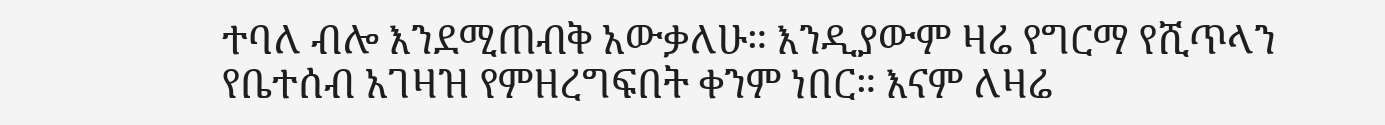ተባለ ብሎ እንደሚጠብቅ አውቃለሁ። እንዲያውም ዛሬ የግርማ የሺጥላን የቤተሰብ አገዛዝ የምዘረግፍበት ቀንም ነበር። እናም ለዛሬ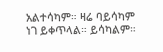አልተሳካም። ዛሬ ባይሳካም ነገ ይቀጥላል። ይሳካልም።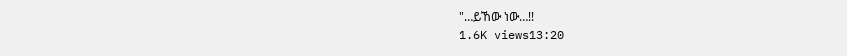"…ይኸው ነው…!!
1.6K views13:20